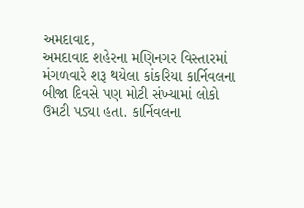અમદાવાદ,
અમદાવાદ શહેરના મણિનગર વિસ્તારમાં મંગળવારે શરૂ થયેલા કાંકરિયા કાર્નિવલના બીજા દિવસે પણ મોટી સંખ્યામાં લોકો ઉમટી પડ્યા હતા. કાર્નિવલના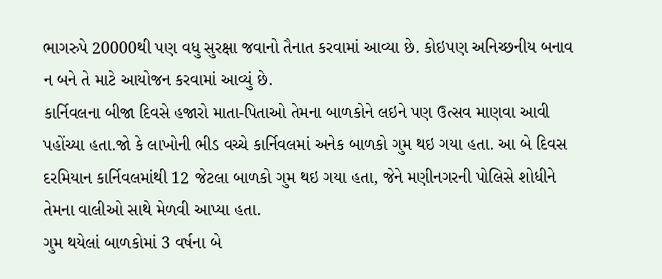ભાગરુપે 20000થી પણ વધુ સુરક્ષા જવાનો તૈનાત કરવામાં આવ્યા છે. કોઇપણ અનિચ્છનીય બનાવ ન બને તે માટે આયોજન કરવામાં આવ્યું છે.
કાર્નિવલના બીજા દિવસે હજારો માતા-પિતાઓ તેમના બાળકોને લઇને પણ ઉત્સવ માણવા આવી પહોંચ્યા હતા.જો કે લાખોની ભીડ વચ્ચે કાર્નિવલમાં અનેક બાળકો ગુમ થઇ ગયા હતા. આ બે દિવસ દરમિયાન કાર્નિવલમાંથી 12 જેટલા બાળકો ગુમ થઇ ગયા હતા, જેને મણીનગરની પોલિસે શોધીને તેમના વાલીઓ સાથે મેળવી આપ્યા હતા.
ગુમ થયેલાં બાળકોમાં 3 વર્ષના બે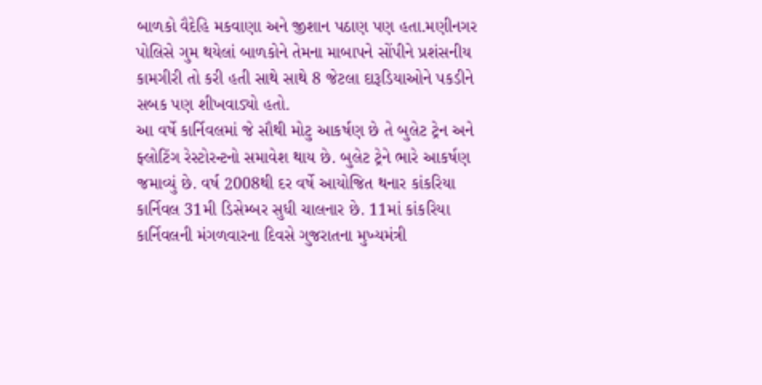બાળકો વૈદેહિ મકવાણા અને જીશાન પઠાણ પણ હતા.મણીનગર પોલિસે ગુમ થયેલાં બાળકોને તેમના માબાપને સોંપીને પ્રશંસનીય કામગીરી તો કરી હતી સાથે સાથે 8 જેટલા દારૂડિયાઓને પકડીને સબક પણ શીખવાડ્યો હતો.
આ વર્ષે કાર્નિવલમાં જે સૌથી મોટુ આકર્ષણ છે તે બુલેટ ટ્રેન અને ફ્લોટિંગ રેસ્ટોરન્ટનો સમાવેશ થાય છે. બુલેટ ટ્રેને ભારે આકર્ષણ જમાવ્યું છે. વર્ષ 2008થી દર વર્ષે આયોજિત થનાર કાંકરિયા કાર્નિવલ 31મી ડિસેમ્બર સુધી ચાલનાર છે. 11માં કાંકરિયા કાર્નિવલની મંગળવારના દિવસે ગુજરાતના મુખ્યમંત્રી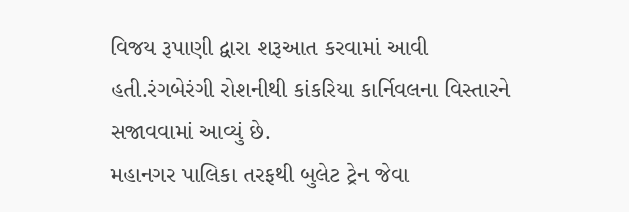વિજય રૂપાણી દ્વારા શરૂઆત કરવામાં આવી હતી.રંગબેરંગી રોશનીથી કાંકરિયા કાર્નિવલના વિસ્તારને સજાવવામાં આવ્યું છે.
મહાનગર પાલિકા તરફથી બુલેટ ટ્રેન જેવા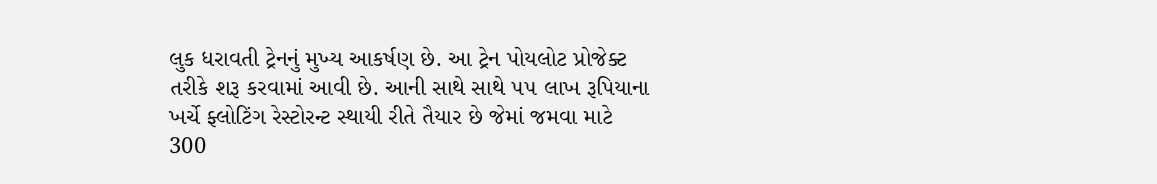લુક ધરાવતી ટ્રેનનું મુખ્ય આકર્ષણ છે. આ ટ્રેન પોયલોટ પ્રોજેક્ટ તરીકે શરૂ કરવામાં આવી છે. આની સાથે સાથે ૫૫ લાખ રૂપિયાના ખર્ચે ફ્લોટિંગ રેસ્ટોરન્ટ સ્થાયી રીતે તૈયાર છે જેમાં જમવા માટે 300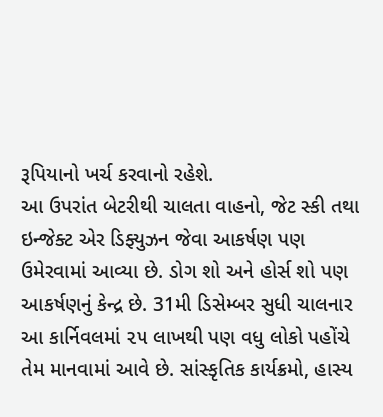રૂપિયાનો ખર્ચ કરવાનો રહેશે.
આ ઉપરાંત બેટરીથી ચાલતા વાહનો, જેટ સ્કી તથા ઇન્જેક્ટ એર ડિફ્યુઝન જેવા આકર્ષણ પણ ઉમેરવામાં આવ્યા છે. ડોગ શો અને હોર્સ શો પણ આકર્ષણનું કેન્દ્ર છે. 31મી ડિસેમ્બર સુધી ચાલનાર આ કાર્નિવલમાં ૨૫ લાખથી પણ વધુ લોકો પહોંચે તેમ માનવામાં આવે છે. સાંસ્કૃતિક કાર્યક્રમો, હાસ્ય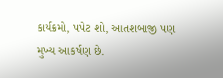કાર્યક્રમો, પપેટ શો, આતશબાજી પણ મુખ્ય આકર્ષણ છે.